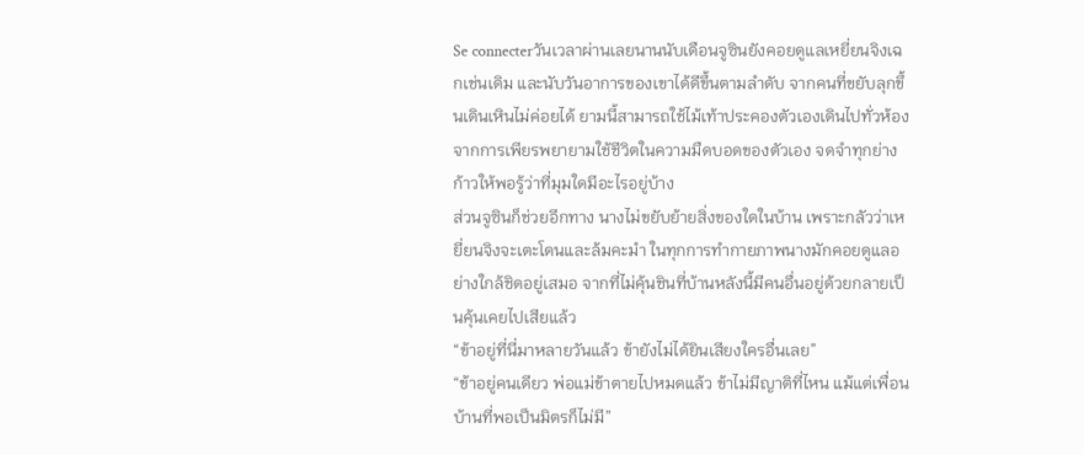Se connecterวันเวลาผ่านเลยนานนับเดือนจูซินยังคอยดูแลเหยี่ยนจิงเฉกเช่นเดิม และนับวันอาการของเขาได้ดีขึ้นตามลำดับ จากคนที่ขยับลุกขึ้นเดินเหินไม่ค่อยได้ ยามนี้สามารถใช้ไม้เท้าประคองตัวเองเดินไปทั่วห้อง จากการเพียรพยายามใช้ชีวิตในความมืดบอดของตัวเอง จดจำทุกย่างก้าวให้พอรู้ว่าที่มุมใดมีอะไรอยู่บ้าง
ส่วนจูซินก็ช่วยอีกทาง นางไม่ขยับย้ายสิ่งของใดในบ้าน เพราะกลัวว่าเหยี่ยนจิงจะเตะโดนและล้มคะมำ ในทุกการทำกายภาพนางมักคอยดูแลอย่างใกล้ชิดอยู่เสมอ จากที่ไม่คุ้นชินที่บ้านหลังนี้มีคนอื่นอยู่ด้วยกลายเป็นคุ้นเคยไปเสียแล้ว
“ข้าอยู่ที่นี่มาหลายวันแล้ว ข้ายังไม่ได้ยินเสียงใครอื่นเลย”
“ข้าอยู่คนเดียว พ่อแม่ข้าตายไปหมดแล้ว ข้าไม่มีญาติที่ไหน แม้แต่เพื่อนบ้านที่พอเป็นมิตรก็ไม่มี”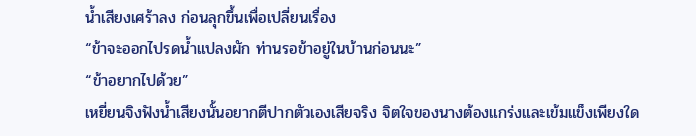น้ำเสียงเศร้าลง ก่อนลุกขึ้นเพื่อเปลี่ยนเรื่อง
“ข้าจะออกไปรดน้ำแปลงผัก ท่านรอข้าอยู่ในบ้านก่อนนะ”
“ข้าอยากไปด้วย”
เหยี่ยนจิงฟังน้ำเสียงนั้นอยากตีปากตัวเองเสียจริง จิตใจของนางต้องแกร่งและเข้มแข็งเพียงใด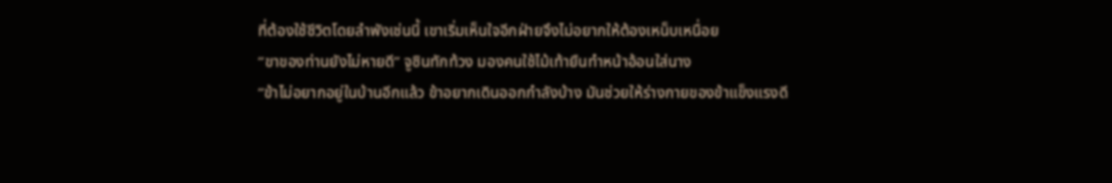ที่ต้องใช้ชีวิตโดยลำพังเช่นนี้ เขาเริ่มเห็นใจอีกฝ่ายจึงไม่อยากให้ต้องเหน็บเหนื่อย
“ขาของท่านยังไม่หายดี” จูซินทักท้วง มองคนใช้ไม้เท้ายืนทำหน้าอ้อนใส่นาง
“ข้าไม่อยากอยู่ในบ้านอีกแล้ว ข้าอยากเดินออกกำลังบ้าง มันช่วยให้ร่างกายของข้าแข็งแรงดี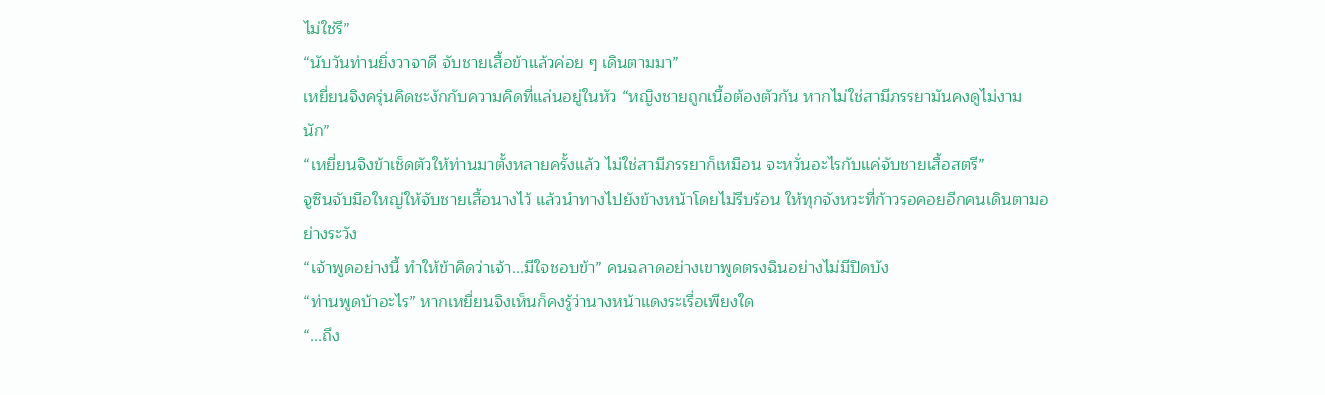ไม่ใช่รึ”
“นับวันท่านยิ่งวาจาดี จับชายเสื้อข้าแล้วค่อย ๆ เดินตามมา”
เหยี่ยนจิงครุ่นคิดชะงักกับความคิดที่แล่นอยู่ในหัว “หญิงชายถูกเนื้อต้องตัวกัน หากไม่ใช่สามีภรรยามันคงดูไม่งามนัก”
“เหยี่ยนจิงข้าเช็ดตัวให้ท่านมาตั้งหลายครั้งแล้ว ไม่ใช่สามีภรรยาก็เหมือน จะหวั่นอะไรกับแค่จับชายเสื้อสตรี”
จูซินจับมือใหญ่ให้จับชายเสื้อนางไว้ แล้วนำทางไปยังข้างหน้าโดยไม่รีบร้อน ให้ทุกจังหวะที่ก้าวรอคอยอีกคนเดินตามอย่างระวัง
“เจ้าพูดอย่างนี้ ทำให้ข้าคิดว่าเจ้า...มีใจชอบข้า” คนฉลาดอย่างเขาพูดตรงฉินอย่างไม่มีปิดบัง
“ท่านพูดบ้าอะไร” หากเหยี่ยนจิงเห็นก็คงรู้ว่านางหน้าแดงระเรื่อเพียงใด
“...ถึง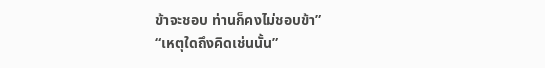ข้าจะชอบ ท่านก็คงไม่ชอบข้า”
“เหตุใดถึงคิดเช่นนั้น”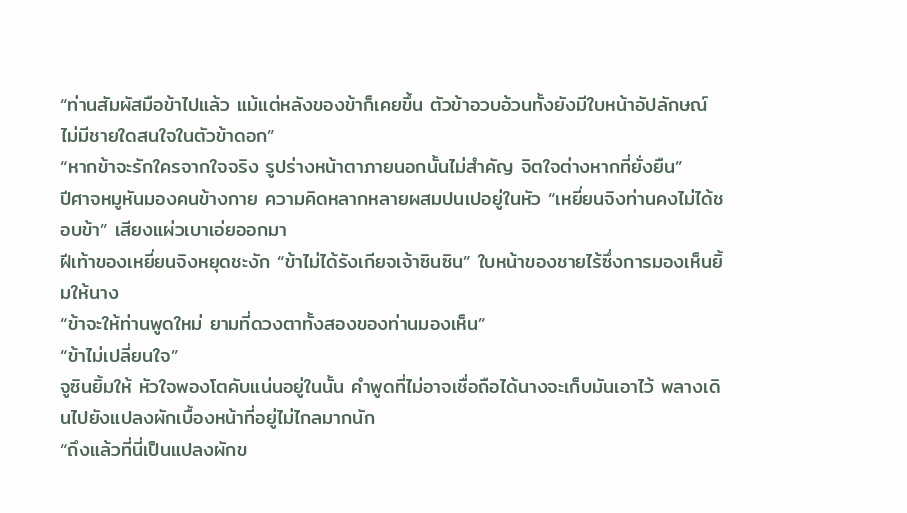“ท่านสัมผัสมือข้าไปแล้ว แม้แต่หลังของข้าก็เคยขึ้น ตัวข้าอวบอ้วนทั้งยังมีใบหน้าอัปลักษณ์ ไม่มีชายใดสนใจในตัวข้าดอก”
“หากข้าจะรักใครจากใจจริง รูปร่างหน้าตาภายนอกนั้นไม่สำคัญ จิตใจต่างหากที่ยั่งยืน”
ปีศาจหมูหันมองคนข้างกาย ความคิดหลากหลายผสมปนเปอยู่ในหัว “เหยี่ยนจิงท่านคงไม่ได้ชอบข้า” เสียงแผ่วเบาเอ่ยออกมา
ฝีเท้าของเหยี่ยนจิงหยุดชะงัก “ข้าไม่ได้รังเกียจเจ้าซินซิน” ใบหน้าของชายไร้ซึ่งการมองเห็นยิ้มให้นาง
“ข้าจะให้ท่านพูดใหม่ ยามที่ดวงตาทั้งสองของท่านมองเห็น”
“ข้าไม่เปลี่ยนใจ”
จูซินยิ้มให้ หัวใจพองโตคับแน่นอยู่ในนั้น คำพูดที่ไม่อาจเชื่อถือได้นางจะเก็บมันเอาไว้ พลางเดินไปยังแปลงผักเบื้องหน้าที่อยู่ไม่ไกลมากนัก
“ถึงแล้วที่นี่เป็นแปลงผักข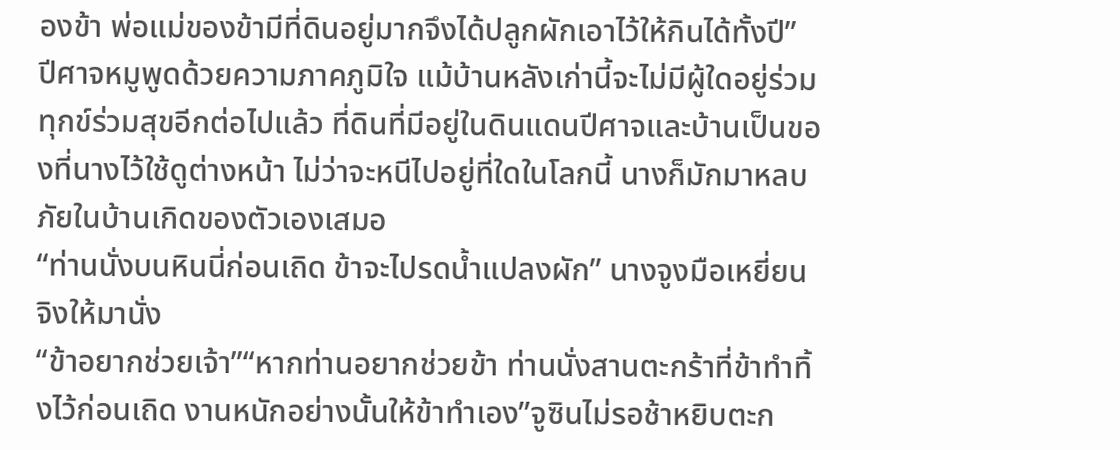องข้า พ่อแม่ของข้ามีที่ดินอยู่มากจึงได้ปลูกผักเอาไว้ให้กินได้ทั้งปี”
ปีศาจหมูพูดด้วยความภาคภูมิใจ แม้บ้านหลังเก่านี้จะไม่มีผู้ใดอยู่ร่วมทุกข์ร่วมสุขอีกต่อไปแล้ว ที่ดินที่มีอยู่ในดินแดนปีศาจและบ้านเป็นของที่นางไว้ใช้ดูต่างหน้า ไม่ว่าจะหนีไปอยู่ที่ใดในโลกนี้ นางก็มักมาหลบภัยในบ้านเกิดของตัวเองเสมอ
“ท่านนั่งบนหินนี่ก่อนเถิด ข้าจะไปรดน้ำแปลงผัก” นางจูงมือเหยี่ยนจิงให้มานั่ง
“ข้าอยากช่วยเจ้า”“หากท่านอยากช่วยข้า ท่านนั่งสานตะกร้าที่ข้าทำทิ้งไว้ก่อนเถิด งานหนักอย่างนั้นให้ข้าทำเอง”จูซินไม่รอช้าหยิบตะก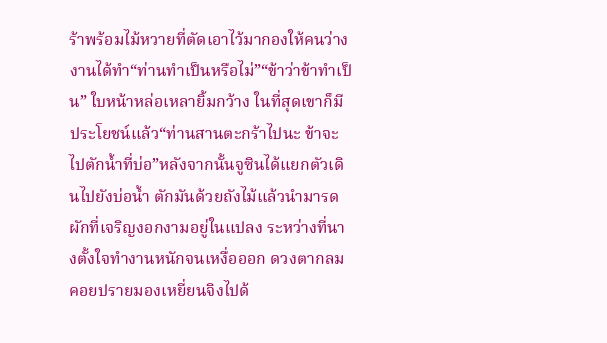ร้าพร้อมไม้หวายที่ตัดเอาไว้มากองให้คนว่างงานได้ทำ“ท่านทำเป็นหรือไม่”“ข้าว่าข้าทำเป็น” ใบหน้าหล่อเหลายิ้มกว้าง ในที่สุดเขาก็มีประโยชน์แล้ว“ท่านสานตะกร้าไปนะ ข้าจะไปตักน้ำที่บ่อ”หลังจากนั้นจูซินได้แยกตัวเดินไปยังบ่อน้ำ ตักมันด้วยถังไม้แล้วนำมารดผักที่เจริญงอกงามอยู่ในแปลง ระหว่างที่นางตั้งใจทำงานหนักจนเหงื่อออก ดวงตากลมคอยปรายมองเหยี่ยนจิงไปด้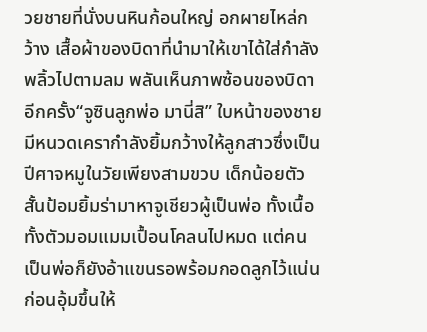วยชายที่นั่งบนหินก้อนใหญ่ อกผายไหล่กว้าง เสื้อผ้าของบิดาที่นำมาให้เขาได้ใส่กำลังพลิ้วไปตามลม พลันเห็นภาพซ้อนของบิดาอีกครั้ง“จูซินลูกพ่อ มานี่สิ” ใบหน้าของชายมีหนวดเครากำลังยิ้มกว้างให้ลูกสาวซึ่งเป็นปีศาจหมูในวัยเพียงสามขวบ เด็กน้อยตัวสั้นป้อมยิ้มร่ามาหาจูเชียวผู้เป็นพ่อ ทั้งเนื้อทั้งตัวมอมแมมเปื้อนโคลนไปหมด แต่คนเป็นพ่อก็ยังอ้าแขนรอพร้อมกอดลูกไว้แน่น ก่อนอุ้มขึ้นให้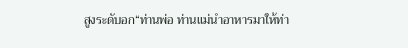สูงระดับอก“ท่านพ่อ ท่านแม่นำอาหารมาให้ท่า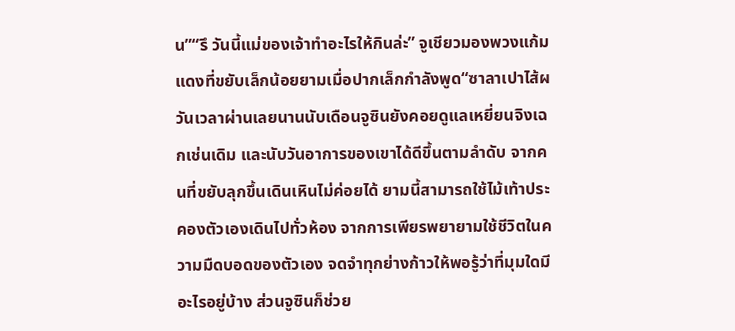น”“รึ วันนี้แม่ของเจ้าทำอะไรให้กินล่ะ” จูเชียวมองพวงแก้มแดงที่ขยับเล็กน้อยยามเมื่อปากเล็กกำลังพูด“ซาลาเปาไส้ผ
วันเวลาผ่านเลยนานนับเดือนจูซินยังคอยดูแลเหยี่ยนจิงเฉกเช่นเดิม และนับวันอาการของเขาได้ดีขึ้นตามลำดับ จากคนที่ขยับลุกขึ้นเดินเหินไม่ค่อยได้ ยามนี้สามารถใช้ไม้เท้าประคองตัวเองเดินไปทั่วห้อง จากการเพียรพยายามใช้ชีวิตในความมืดบอดของตัวเอง จดจำทุกย่างก้าวให้พอรู้ว่าที่มุมใดมีอะไรอยู่บ้าง ส่วนจูซินก็ช่วย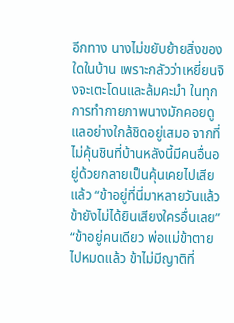อีกทาง นางไม่ขยับย้ายสิ่งของใดในบ้าน เพราะกลัวว่าเหยี่ยนจิงจะเตะโดนและล้มคะมำ ในทุกการทำกายภาพนางมักคอยดูแลอย่างใกล้ชิดอยู่เสมอ จากที่ไม่คุ้นชินที่บ้านหลังนี้มีคนอื่นอยู่ด้วยกลายเป็นคุ้นเคยไปเสียแล้ว “ข้าอยู่ที่นี่มาหลายวันแล้ว ข้ายังไม่ได้ยินเสียงใครอื่นเลย” “ข้าอยู่คนเดียว พ่อแม่ข้าตายไปหมดแล้ว ข้าไม่มีญาติที่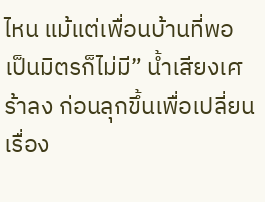ไหน แม้แต่เพื่อนบ้านที่พอเป็นมิตรก็ไม่มี” น้ำเสียงเศร้าลง ก่อนลุกขึ้นเพื่อเปลี่ยนเรื่อง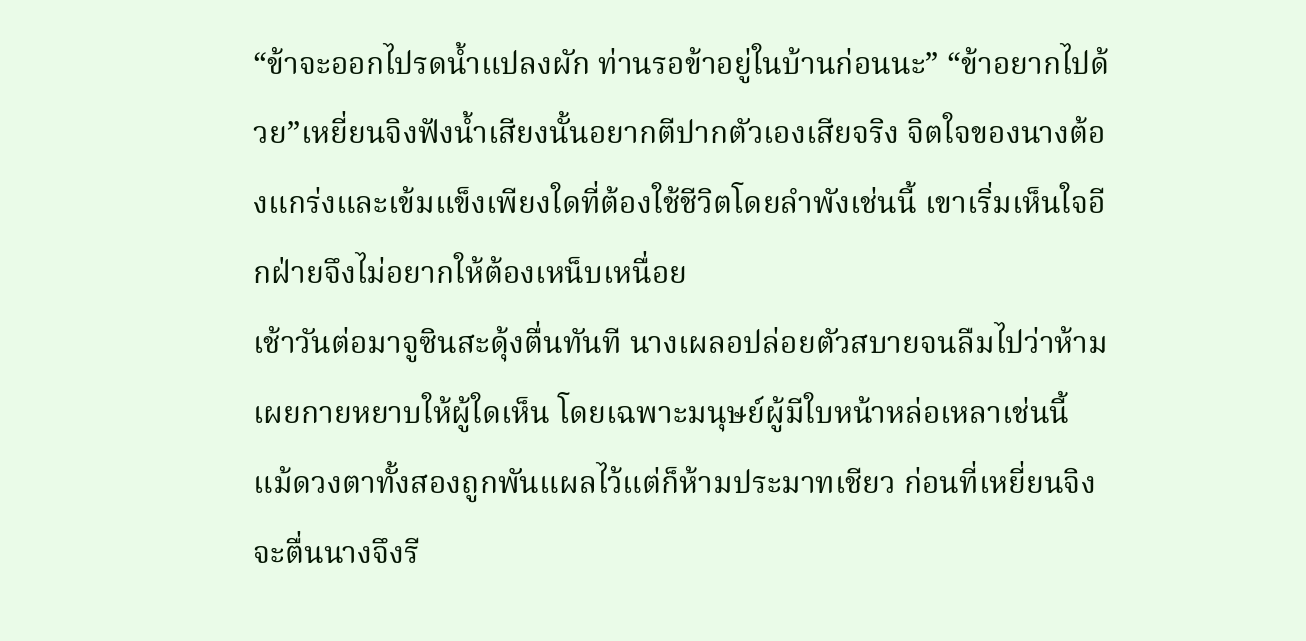“ข้าจะออกไปรดน้ำแปลงผัก ท่านรอข้าอยู่ในบ้านก่อนนะ” “ข้าอยากไปด้วย”เหยี่ยนจิงฟังน้ำเสียงนั้นอยากตีปากตัวเองเสียจริง จิตใจของนางต้องแกร่งและเข้มแข็งเพียงใดที่ต้องใช้ชีวิตโดยลำพังเช่นนี้ เขาเริ่มเห็นใจอีกฝ่ายจึงไม่อยากให้ต้องเหน็บเหนื่อย
เช้าวันต่อมาจูซินสะดุ้งตื่นทันที นางเผลอปล่อยตัวสบายจนลืมไปว่าห้ามเผยกายหยาบให้ผู้ใดเห็น โดยเฉพาะมนุษย์ผู้มีใบหน้าหล่อเหลาเช่นนี้ แม้ดวงตาทั้งสองถูกพันแผลไว้แต่ก็ห้ามประมาทเชียว ก่อนที่เหยี่ยนจิงจะตื่นนางจึงรี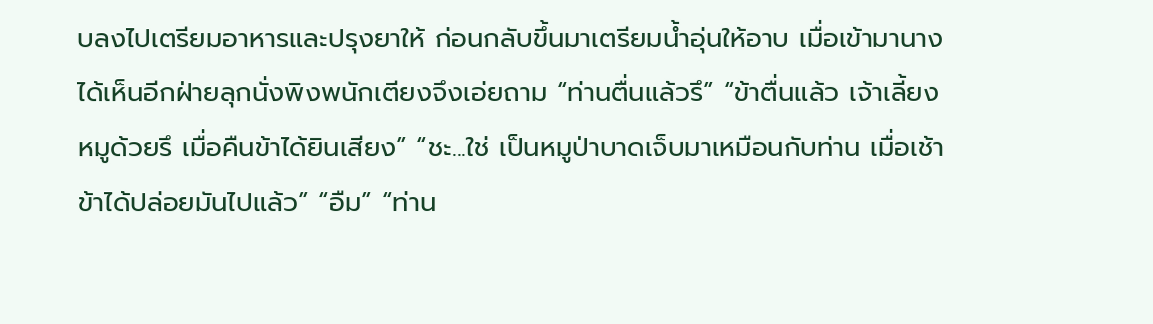บลงไปเตรียมอาหารและปรุงยาให้ ก่อนกลับขึ้นมาเตรียมน้ำอุ่นให้อาบ เมื่อเข้ามานางได้เห็นอีกฝ่ายลุกนั่งพิงพนักเตียงจึงเอ่ยถาม “ท่านตื่นแล้วรึ” “ข้าตื่นแล้ว เจ้าเลี้ยงหมูด้วยรึ เมื่อคืนข้าได้ยินเสียง” “ชะ...ใช่ เป็นหมูป่าบาดเจ็บมาเหมือนกับท่าน เมื่อเช้าข้าได้ปล่อยมันไปแล้ว” “อืม” “ท่าน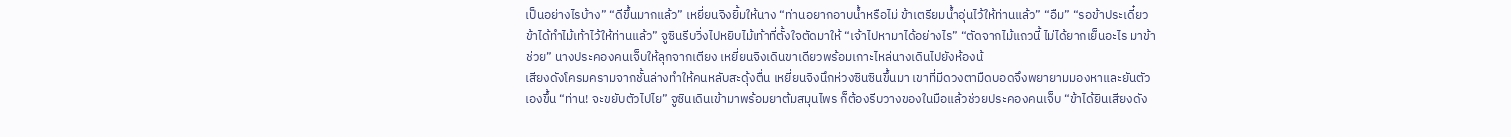เป็นอย่างไรบ้าง” “ดีขึ้นมากแล้ว” เหยี่ยนจิงยิ้มให้นาง “ท่านอยากอาบน้ำหรือไม่ ข้าเตรียมน้ำอุ่นไว้ให้ท่านแล้ว” “อืม” “รอข้าประเดี๋ยว ข้าได้ทำไม้เท้าไว้ให้ท่านแล้ว” จูซินรีบวิ่งไปหยิบไม้เท้าที่ตั้งใจตัดมาให้ “เจ้าไปหามาได้อย่างไร” “ตัดจากไม้แถวนี้ ไม่ได้ยากเย็นอะไร มาข้าช่วย” นางประคองคนเจ็บให้ลุกจากเตียง เหยี่ยนจิงเดินขาเดียวพร้อมเกาะไหล่นางเดินไปยังห้องน้
เสียงดังโครมครามจากชั้นล่างทำให้คนหลับสะดุ้งตื่น เหยี่ยนจิงนึกห่วงซินซินขึ้นมา เขาที่มีดวงตามืดบอดจึงพยายามมองหาและยันตัวเองขึ้น “ท่าน! จะขยับตัวไปไย” จูซินเดินเข้ามาพร้อมยาต้มสมุนไพร ก็ต้องรีบวางของในมือแล้วช่วยประคองคนเจ็บ “ข้าได้ยินเสียงดัง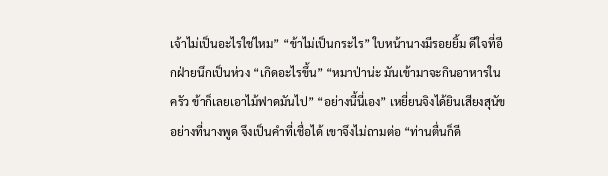เจ้าไม่เป็นอะไรใช่ไหม” “ข้าไม่เป็นกระไร” ใบหน้านางมีรอยยิ้ม ดีใจที่อีกฝ่ายนึกเป็นห่วง “เกิดอะไรขึ้น” “หมาป่าน่ะ มันเข้ามาจะกินอาหารในครัว ข้าก็เลยเอาไม้ฟาดมันไป” “อย่างนี้นี่เอง” เหยี่ยนจิงได้ยินเสียงสุนัขอย่างที่นางพูด จึงเป็นคำที่เชื่อได้ เขาจึงไม่ถามต่อ “ท่านตื่นก็ดี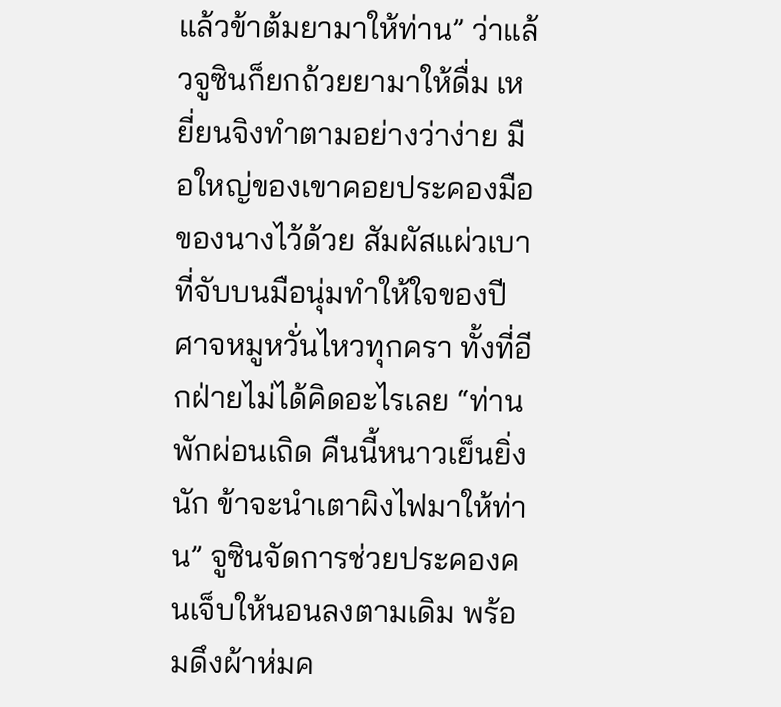แล้วข้าต้มยามาให้ท่าน” ว่าแล้วจูซินก็ยกถ้วยยามาให้ดื่ม เหยี่ยนจิงทำตามอย่างว่าง่าย มือใหญ่ของเขาคอยประคองมือของนางไว้ด้วย สัมผัสแผ่วเบาที่จับบนมือนุ่มทำให้ใจของปีศาจหมูหวั่นไหวทุกครา ทั้งที่อีกฝ่ายไม่ได้คิดอะไรเลย “ท่านพักผ่อนเถิด คืนนี้หนาวเย็นยิ่งนัก ข้าจะนำเตาผิงไฟมาให้ท่าน” จูซินจัดการช่วยประคองคนเจ็บให้นอนลงตามเดิม พร้อมดึงผ้าห่มค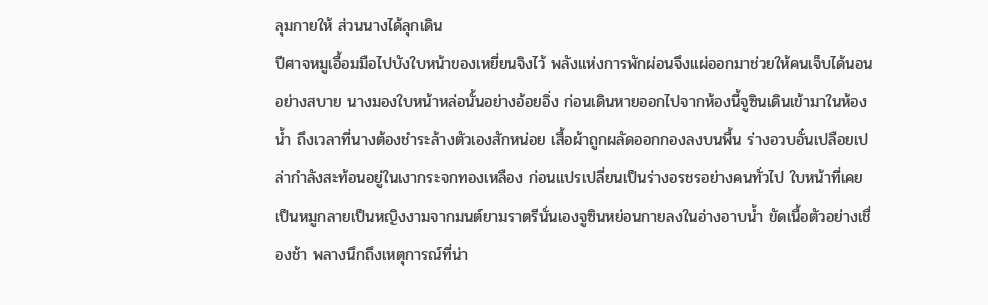ลุมกายให้ ส่วนนางได้ลุกเดิน
ปีศาจหมูเอื้อมมือไปบังใบหน้าของเหยี่ยนจิงไว้ พลังแห่งการพักผ่อนจึงแผ่ออกมาช่วยให้คนเจ็บได้นอนอย่างสบาย นางมองใบหน้าหล่อนั้นอย่างอ้อยอิ่ง ก่อนเดินหายออกไปจากห้องนี้จูซินเดินเข้ามาในห้องน้ำ ถึงเวลาที่นางต้องชำระล้างตัวเองสักหน่อย เสื้อผ้าถูกผลัดออกกองลงบนพื้น ร่างอวบอั๋นเปลือยเปล่ากำลังสะท้อนอยู่ในเงากระจกทองเหลือง ก่อนแปรเปลี่ยนเป็นร่างอรชรอย่างคนทั่วไป ใบหน้าที่เคยเป็นหมูกลายเป็นหญิงงามจากมนต์ยามราตรีนั่นเองจูซินหย่อนกายลงในอ่างอาบน้ำ ขัดเนื้อตัวอย่างเชื่องช้า พลางนึกถึงเหตุการณ์ที่น่า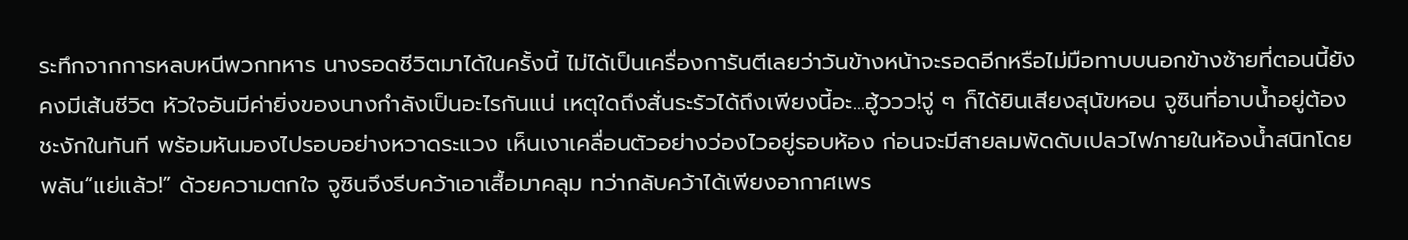ระทึกจากการหลบหนีพวกทหาร นางรอดชีวิตมาได้ในครั้งนี้ ไม่ได้เป็นเครื่องการันตีเลยว่าวันข้างหน้าจะรอดอีกหรือไม่มือทาบบนอกข้างซ้ายที่ตอนนี้ยังคงมีเส้นชีวิต หัวใจอันมีค่ายิ่งของนางกำลังเป็นอะไรกันแน่ เหตุใดถึงสั่นระรัวได้ถึงเพียงนี้อะ...ฮู้ววว!จู่ ๆ ก็ได้ยินเสียงสุนัขหอน จูซินที่อาบน้ำอยู่ต้องชะงักในทันที พร้อมหันมองไปรอบอย่างหวาดระแวง เห็นเงาเคลื่อนตัวอย่างว่องไวอยู่รอบห้อง ก่อนจะมีสายลมพัดดับเปลวไฟภายในห้องน้ำสนิทโดยพลัน“แย่แล้ว!” ด้วยความตกใจ จูซินจึงรีบคว้าเอาเสื้อมาคลุม ทว่ากลับคว้าได้เพียงอากาศเพร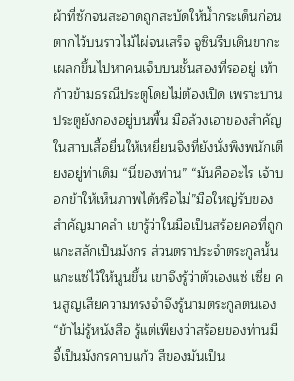ผ้าที่ซักจนสะอาดถูกสะบัดให้น้ำกระเด็นก่อนตากไว้บนราวไม้ไผ่จนเสร็จ จูซินรีบเดินขากะเผลกขึ้นไปหาคนเจ็บบนชั้นสองที่รออยู่ เท้าก้าวข้ามธรณีประตูโดยไม่ต้องเปิด เพราะบานประตูยังกองอยู่บนพื้น มือล้วงเอาของสำคัญในสาบเสื้อยื่นให้เหยี่ยนจิงที่ยังนั่งพิงพนักเตียงอยู่ท่าเดิม “นี่ของท่าน” “มันคืออะไร เจ้าบอกข้าให้เห็นภาพได้หรือไม่”มือใหญ่รับของสำคัญมาคลำ เขารู้ว่าในมือเป็นสร้อยคอที่ถูกแกะสลักเป็นมังกร ส่วนตราประจำตระกูลนั้นแกะแซ่ไว้ให้นูนขึ้น เขาจึงรู้ว่าตัวเองแซ่ เซี่ย คนสูญเสียความทรงจำจึงรู้นามตระกูลตนเอง “ข้าไม่รู้หนังสือ รู้แต่เพียงว่าสร้อยของท่านมีจี้เป็นมังกรคาบแก้ว สีของมันเป็น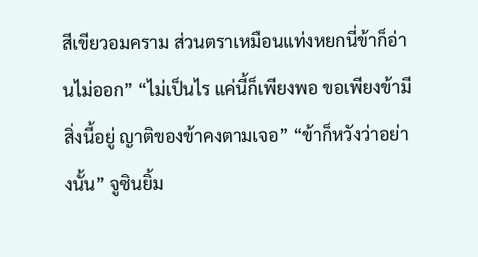สีเขียวอมคราม ส่วนตราเหมือนแท่งหยกนี่ข้าก็อ่านไม่ออก” “ไม่เป็นไร แค่นี้ก็เพียงพอ ขอเพียงข้ามีสิ่งนี้อยู่ ญาติของข้าคงตามเจอ” “ข้าก็หวังว่าอย่างนั้น” จูซินยิ้ม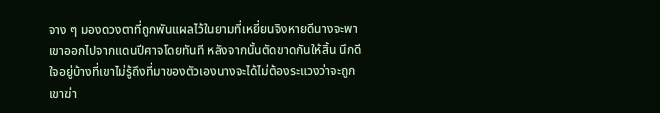จาง ๆ มองดวงตาที่ถูกพันแผลไว้ในยามที่เหยี่ยนจิงหายดีนางจะพาเขาออกไปจากแดนปีศาจโดยทันที หลังจากนั้นตัดขาดกันให้สิ้น นึกดีใจอยู่บ้างที่เขาไม่รู้ถึงที่มาของตัวเองนางจะได้ไม่ต้องระแวงว่าจะถูกเขาฆ่า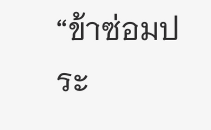“ข้าซ่อมประ